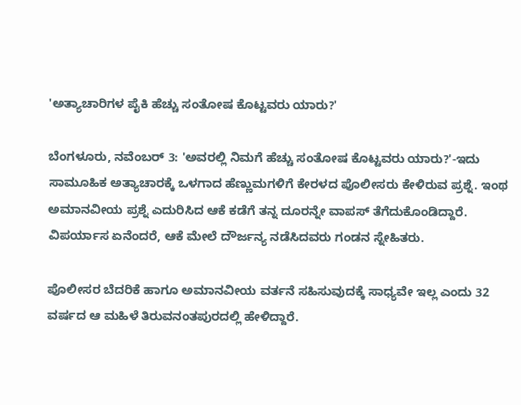'ಅತ್ಯಾಚಾರಿಗಳ ಪೈಕಿ ಹೆಚ್ಚು ಸಂತೋಷ ಕೊಟ್ಟವರು ಯಾರು?'

ಬೆಂಗಳೂರು, ನವೆಂಬರ್ 3: 'ಅವರಲ್ಲಿ ನಿಮಗೆ ಹೆಚ್ಚು ಸಂತೋಷ ಕೊಟ್ಟವರು ಯಾರು?'-ಇದು ಸಾಮೂಹಿಕ ಅತ್ಯಾಚಾರಕ್ಕೆ ಒಳಗಾದ ಹೆಣ್ಣುಮಗಳಿಗೆ ಕೇರಳದ ಪೊಲೀಸರು ಕೇಳಿರುವ ಪ್ರಶ್ನೆ. ಇಂಥ ಅಮಾನವೀಯ ಪ್ರಶ್ನೆ ಎದುರಿಸಿದ ಆಕೆ ಕಡೆಗೆ ತನ್ನ ದೂರನ್ನೇ ವಾಪಸ್ ತೆಗೆದುಕೊಂಡಿದ್ದಾರೆ. ವಿಪರ್ಯಾಸ ಏನೆಂದರೆ, ಆಕೆ ಮೇಲೆ ದೌರ್ಜನ್ಯ ನಡೆಸಿದವರು ಗಂಡನ ಸ್ನೇಹಿತರು.

ಪೊಲೀಸರ ಬೆದರಿಕೆ ಹಾಗೂ ಅಮಾನವೀಯ ವರ್ತನೆ ಸಹಿಸುವುದಕ್ಕೆ ಸಾಧ್ಯವೇ ಇಲ್ಲ ಎಂದು 32 ವರ್ಷದ ಆ ಮಹಿಳೆ ತಿರುವನಂತಪುರದಲ್ಲಿ ಹೇಳಿದ್ದಾರೆ.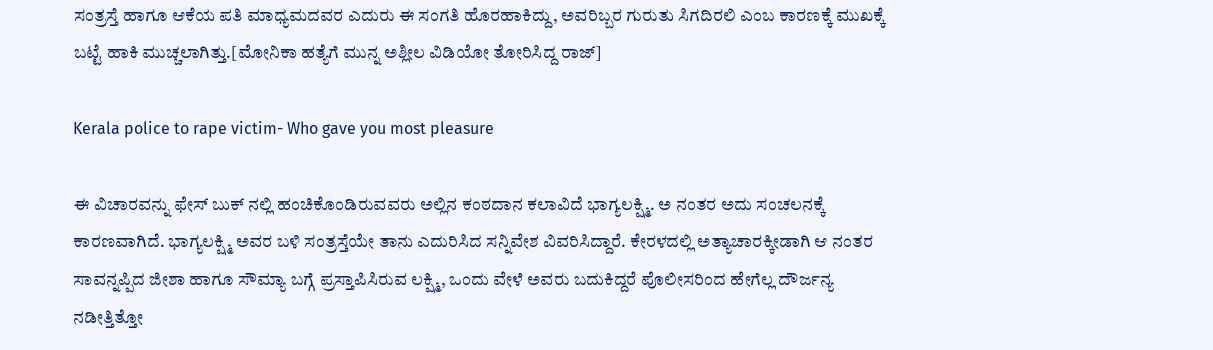ಸಂತ್ರಸ್ತೆ ಹಾಗೂ ಆಕೆಯ ಪತಿ ಮಾಧ್ಯಮದವರ ಎದುರು ಈ ಸಂಗತಿ ಹೊರಹಾಕಿದ್ದು, ಅವರಿಬ್ಬರ ಗುರುತು ಸಿಗದಿರಲಿ ಎಂಬ ಕಾರಣಕ್ಕೆ ಮುಖಕ್ಕೆ ಬಟ್ಟೆ ಹಾಕಿ ಮುಚ್ಚಲಾಗಿತ್ತು.[ಮೋನಿಕಾ ಹತ್ಯೆಗೆ ಮುನ್ನ ಅಶ್ಲೀಲ ವಿಡಿಯೋ ತೋರಿಸಿದ್ದ ರಾಜ್]

Kerala police to rape victim- Who gave you most pleasure

ಈ ವಿಚಾರವನ್ನು ಫೇಸ್ ಬುಕ್ ನಲ್ಲಿ ಹಂಚಿಕೊಂಡಿರುವವರು ಅಲ್ಲಿನ ಕಂಠದಾನ ಕಲಾವಿದೆ ಭಾಗ್ಯಲಕ್ಷ್ಮಿ. ಅ ನಂತರ ಅದು ಸಂಚಲನಕ್ಕೆ ಕಾರಣವಾಗಿದೆ. ಭಾಗ್ಯಲಕ್ಷ್ಮಿ ಅವರ ಬಳಿ ಸಂತ್ರಸ್ತೆಯೇ ತಾನು ಎದುರಿಸಿದ ಸನ್ನಿವೇಶ ವಿವರಿಸಿದ್ದಾರೆ. ಕೇರಳದಲ್ಲಿ ಅತ್ಯಾಚಾರಕ್ಕೀಡಾಗಿ ಆ ನಂತರ ಸಾವನ್ನಪ್ಪಿದ ಜೀಶಾ ಹಾಗೂ ಸೌಮ್ಯಾ ಬಗ್ಗೆ ಪ್ರಸ್ತಾಪಿಸಿರುವ ಲಕ್ಷ್ಮಿ, ಒಂದು ವೇಳೆ ಅವರು ಬದುಕಿದ್ದರೆ ಪೊಲೀಸರಿಂದ ಹೇಗೆಲ್ಲ ದೌರ್ಜನ್ಯ ನಡೀತ್ತಿತ್ತೋ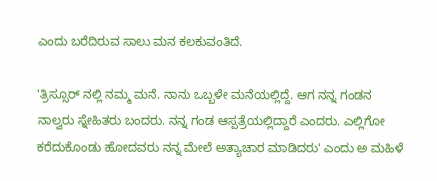ಎಂದು ಬರೆದಿರುವ ಸಾಲು ಮನ ಕಲಕುವಂತಿದೆ.

'ತ್ರಿಸ್ಸೂರ್ ನಲ್ಲಿ ನಮ್ಮ ಮನೆ. ನಾನು ಒಬ್ಬಳೇ ಮನೆಯಲ್ಲಿದ್ದೆ. ಆಗ ನನ್ನ ಗಂಡನ ನಾಲ್ವರು ಸ್ನೇಹಿತರು ಬಂದರು. ನನ್ನ ಗಂಡ ಆಸ್ಪತ್ರೆಯಲ್ಲಿದ್ದಾರೆ ಎಂದರು. ಎಲ್ಲಿಗೋ ಕರೆದುಕೊಂಡು ಹೋದವರು ನನ್ನ ಮೇಲೆ ಅತ್ಯಾಚಾರ ಮಾಡಿದರು' ಎಂದು ಅ ಮಹಿಳೆ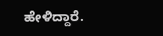ಹೇಳಿದ್ದಾರೆ.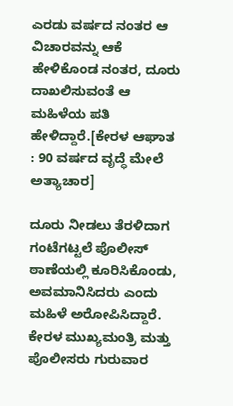ಎರಡು ವರ್ಷದ ನಂತರ ಆ ವಿಚಾರವನ್ನು ಆಕೆ ಹೇಳಿಕೊಂಡ ನಂತರ, ದೂರು ದಾಖಲಿಸುವಂತೆ ಆ ಮಹಿಳೆಯ ಪತಿ ಹೇಳಿದ್ದಾರೆ.[ಕೇರಳ ಆಘಾತ : 90 ವರ್ಷದ ವೃದ್ಧೆ ಮೇಲೆ ಅತ್ಯಾಚಾರ]

ದೂರು ನೀಡಲು ತೆರಳಿದಾಗ ಗಂಟೆಗಟ್ಟಲೆ ಪೊಲೀಸ್ ಠಾಣೆಯಲ್ಲಿ ಕೂರಿಸಿಕೊಂಡು, ಅವಮಾನಿಸಿದರು ಎಂದು ಮಹಿಳೆ ಅರೋಪಿಸಿದ್ದಾರೆ. ಕೇರಳ ಮುಖ್ಯಮಂತ್ರಿ ಮತ್ತು ಪೊಲೀಸರು ಗುರುವಾರ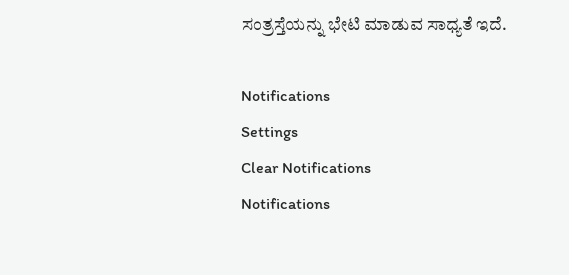ಸಂತ್ರಸ್ತೆಯನ್ನು ಭೇಟಿ ಮಾಡುವ ಸಾಧ್ಯತೆ ಇದೆ.

Notifications
Settings
Clear Notifications
Notifications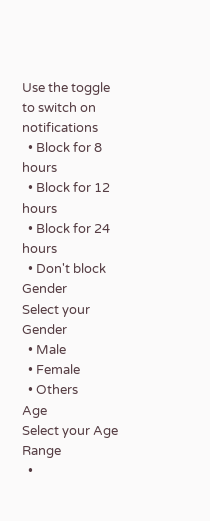Use the toggle to switch on notifications
  • Block for 8 hours
  • Block for 12 hours
  • Block for 24 hours
  • Don't block
Gender
Select your Gender
  • Male
  • Female
  • Others
Age
Select your Age Range
  •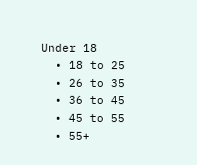Under 18
  • 18 to 25
  • 26 to 35
  • 36 to 45
  • 45 to 55
  • 55+